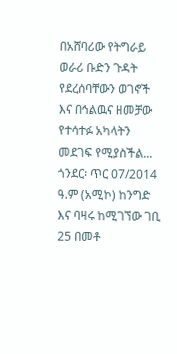በአሸባሪው የትግራይ ወራሪ ቡድን ጉዳት የደረሰባቸውን ወገኖች እና በኅልዉና ዘመቻው የተሳተፉ አካላትን መደገፍ የሚያስችል...
ጎንደር፡ ጥር 07/2014 ዓ.ም (አሚኮ) ከንግድ እና ባዛሩ ከሚገኘው ገቢ 25 በመቶ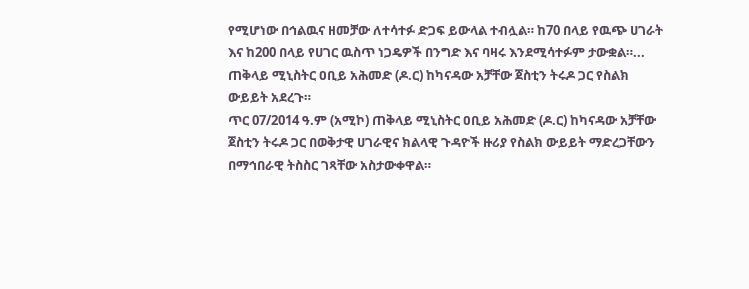የሚሆነው በኅልዉና ዘመቻው ለተሳተፉ ድጋፍ ይውላል ተብሏል። ከ70 በላይ የዉጭ ሀገራት እና ከ200 በላይ የሀገር ዉስጥ ነጋዴዎች በንግድ እና ባዛሩ እንደሚሳተፉም ታውቋል።...
ጠቅላይ ሚኒስትር ዐቢይ አሕመድ (ዶ.ር) ከካናዳው አቻቸው ጀስቲን ትሩዶ ጋር የስልክ ውይይት አደረጉ።
ጥር 07/2014 ዓ.ም (አሚኮ) ጠቅላይ ሚኒስትር ዐቢይ አሕመድ (ዶ.ር) ከካናዳው አቻቸው ጀስቲን ትሩዶ ጋር በወቅታዊ ሀገራዊና ክልላዊ ጉዳዮች ዙሪያ የስልክ ውይይት ማድረጋቸውን በማኅበራዊ ትስስር ገጻቸው አስታውቀዋል።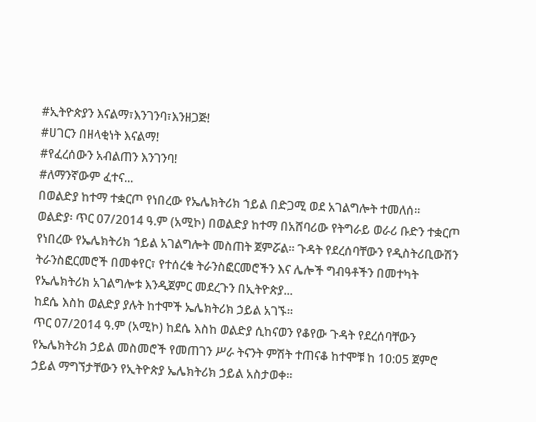#ኢትዮጵያን እናልማ፣እንገንባ፣እንዘጋጅ!
#ሀገርን በዘላቂነት እናልማ!
#የፈረሰውን አብልጠን እንገንባ!
#ለማንኛውም ፈተና...
በወልድያ ከተማ ተቋርጦ የነበረው የኤሌክትሪክ ኀይል በድጋሚ ወደ አገልግሎት ተመለሰ፡፡
ወልድያ፡ ጥር 07/2014 ዓ.ም (አሚኮ) በወልድያ ከተማ በአሸባሪው የትግራይ ወራሪ ቡድን ተቋርጦ የነበረው የኤሌክትሪክ ኀይል አገልግሎት መስጠት ጀምሯል፡፡ ጉዳት የደረሰባቸውን የዲስትሪቢውሽን ትራንስፎርመሮች በመቀየር፣ የተሰረቁ ትራንስፎርመሮችን እና ሌሎች ግብዓቶችን በመተካት የኤሌክትሪክ አገልግሎቱ እንዲጀምር መደረጉን በኢትዮጵያ...
ከደሴ እስከ ወልድያ ያሉት ከተሞች ኤሌክትሪክ ኃይል አገኙ።
ጥር 07/2014 ዓ.ም (አሚኮ) ከደሴ እስከ ወልድያ ሲከናወን የቆየው ጉዳት የደረሰባቸውን የኤሌክትሪክ ኃይል መስመሮች የመጠገን ሥራ ትናንት ምሽት ተጠናቆ ከተሞቹ ከ 10:05 ጀምሮ ኃይል ማግኘታቸውን የኢትዮጵያ ኤሌክትሪክ ኃይል አስታወቀ።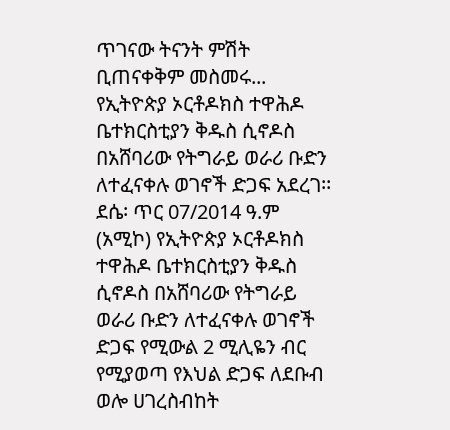ጥገናው ትናንት ምሽት ቢጠናቀቅም መስመሩ...
የኢትዮጵያ ኦርቶዶክስ ተዋሕዶ ቤተክርስቲያን ቅዱስ ሲኖዶስ በአሸባሪው የትግራይ ወራሪ ቡድን ለተፈናቀሉ ወገኖች ድጋፍ አደረገ፡፡
ደሴ፡ ጥር 07/2014 ዓ.ም (አሚኮ) የኢትዮጵያ ኦርቶዶክስ ተዋሕዶ ቤተክርስቲያን ቅዱስ ሲኖዶስ በአሸባሪው የትግራይ ወራሪ ቡድን ለተፈናቀሉ ወገኖች ድጋፍ የሚውል 2 ሚሊዬን ብር የሚያወጣ የእህል ድጋፍ ለደቡብ ወሎ ሀገረስብከት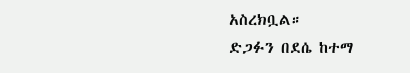አስረክቧል።
ድጋፉን በደሴ ከተማ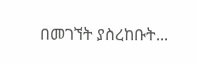በመገኘት ያስረከቡት...